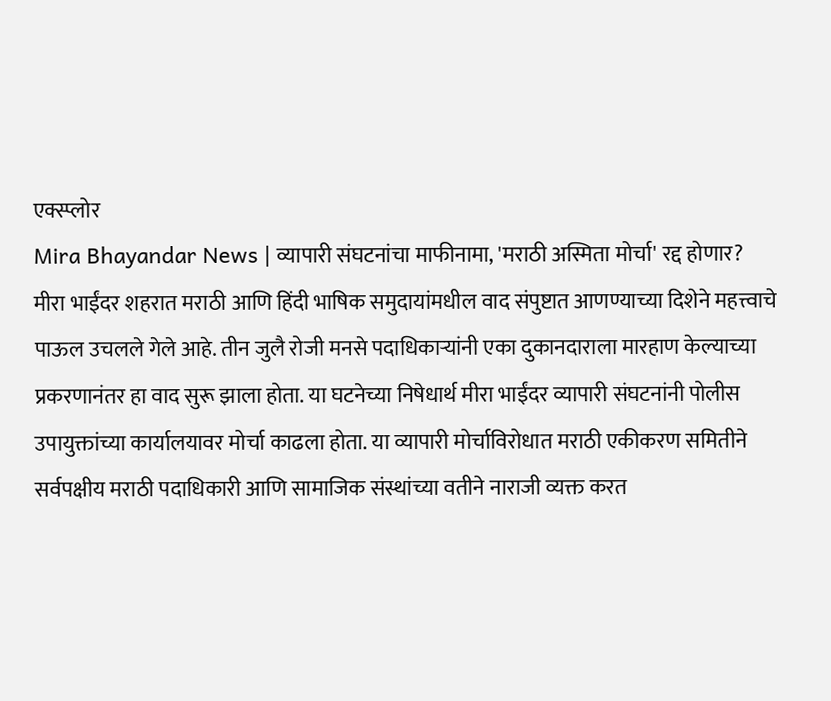एक्स्प्लोर
Mira Bhayandar News | व्यापारी संघटनांचा माफीनामा, 'मराठी अस्मिता मोर्चा' रद्द होणार?
मीरा भाईंदर शहरात मराठी आणि हिंदी भाषिक समुदायांमधील वाद संपुष्टात आणण्याच्या दिशेने महत्त्वाचे पाऊल उचलले गेले आहे. तीन जुलै रोजी मनसे पदाधिकाऱ्यांनी एका दुकानदाराला मारहाण केल्याच्या प्रकरणानंतर हा वाद सुरू झाला होता. या घटनेच्या निषेधार्थ मीरा भाईंदर व्यापारी संघटनांनी पोलीस उपायुक्तांच्या कार्यालयावर मोर्चा काढला होता. या व्यापारी मोर्चाविरोधात मराठी एकीकरण समितीने सर्वपक्षीय मराठी पदाधिकारी आणि सामाजिक संस्थांच्या वतीने नाराजी व्यक्त करत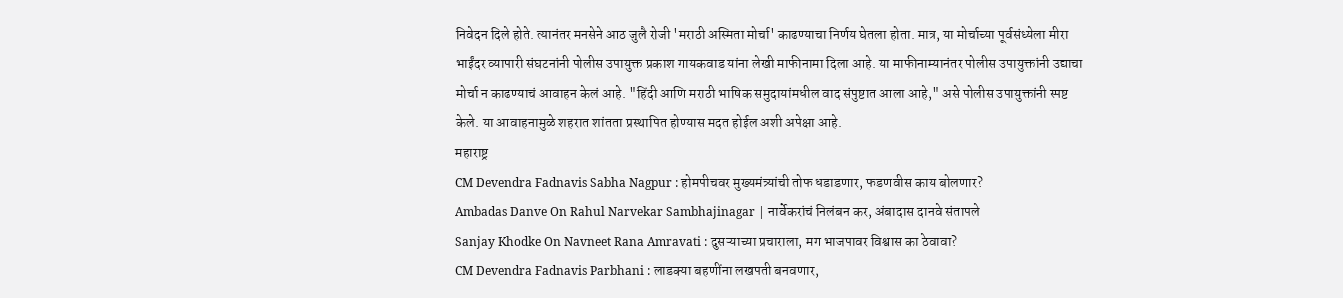निवेदन दिले होते. त्यानंतर मनसेने आठ जुलै रोजी 'मराठी अस्मिता मोर्चा' काढण्याचा निर्णय घेतला होता. मात्र, या मोर्चाच्या पूर्वसंध्येला मीरा भाईंदर व्यापारी संघटनांनी पोलीस उपायुक्त प्रकाश गायकवाड यांना लेखी माफीनामा दिला आहे. या माफीनाम्यानंतर पोलीस उपायुक्तांनी उद्याचा मोर्चा न काढण्याचं आवाहन केलं आहे. "हिंदी आणि मराठी भाषिक समुदायांमधील वाद संपुष्टात आला आहे," असे पोलीस उपायुक्तांनी स्पष्ट केले. या आवाहनामुळे शहरात शांतता प्रस्थापित होण्यास मदत होईल अशी अपेक्षा आहे.
महाराष्ट्र
CM Devendra Fadnavis Sabha Nagpur : होमपीचवर मुख्यमंत्र्यांची तोफ धडाडणार, फडणवीस काय बोलणार?
Ambadas Danve On Rahul Narvekar Sambhajinagar | नार्वेकरांचं निलंबन कर, अंबादास दानवे संतापले
Sanjay Khodke On Navneet Rana Amravati : दुसऱ्याच्या प्रचाराला, मग भाजपावर विश्वास का ठेवावा?
CM Devendra Fadnavis Parbhani : लाडक्या बहणींना लखपती बनवणार,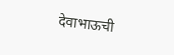देवाभाऊची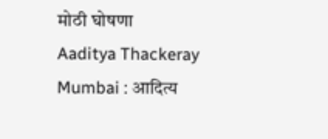मोठी घोषणा
Aaditya Thackeray Mumbai : आदित्य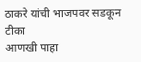ठाकरे यांची भाजपवर सडकून टीका
आणखी पाहा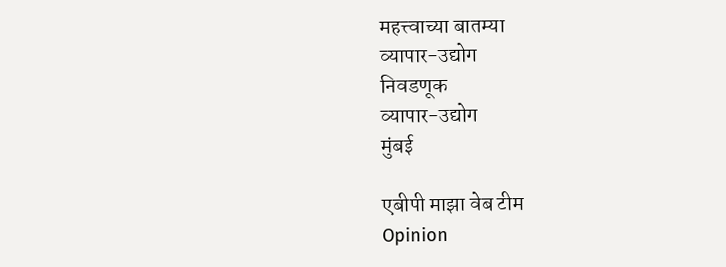महत्त्वाच्या बातम्या
व्यापार-उद्योग
निवडणूक
व्यापार-उद्योग
मुंबई

एबीपी माझा वेब टीम
Opinion